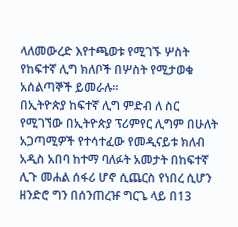ላለመውረድ እየተጫወቱ የሚገኙ ሦስት የከፍተኛ ሊግ ክለቦች በሦስት የሚታወቁ አሰልጣኞች ይመራሉ።
በኢትዮጵያ ከፍተኛ ሊግ ምድብ ለ ስር የሚገኘው በኢትዮጵያ ፕሪምየር ሊግም በሁለት አጋጣሚዎች የተሳተፈው የመዲናይቱ ክለብ አዲስ አበባ ከተማ ባለፉት አመታት በከፍተኛ ሊጉ መሐል ሰፋሪ ሆኖ ሲጨርስ የነበረ ሲሆን ዘንድሮ ግን በሰንጠረዡ ግርጌ ላይ በ13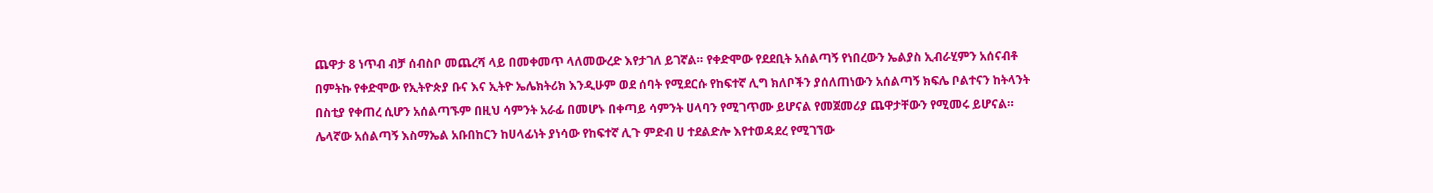ጨዋታ 8 ነጥብ ብቻ ሰብስቦ መጨረሻ ላይ በመቀመጥ ላለመውረድ እየታገለ ይገኛል። የቀድሞው የደደቢት አሰልጣኝ የነበረውን ኤልያስ ኢብራሂምን አሰናብቶ በምትኩ የቀድሞው የኢትዮጵያ ቡና እና ኢትዮ ኤሌክትሪክ እንዲሁም ወደ ሰባት የሚደርሱ የከፍተኛ ሊግ ክለቦችን ያሰለጠነውን አሰልጣኝ ክፍሌ ቦልተናን ከትላንት በስቲያ የቀጠረ ሲሆን አሰልጣኙም በዚህ ሳምንት አራፊ በመሆኑ በቀጣይ ሳምንት ሀላባን የሚገጥሙ ይሆናል የመጀመሪያ ጨዋታቸውን የሚመሩ ይሆናል።
ሌላኛው አሰልጣኝ እስማኤል አቡበከርን ከሀላፊነት ያነሳው የከፍተኛ ሊጉ ምድብ ሀ ተደልድሎ እየተወዳደረ የሚገኘው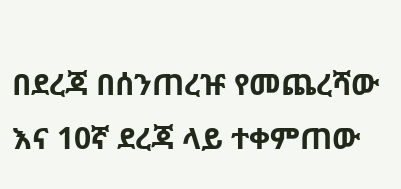በደረጃ በሰንጠረዡ የመጨረሻው እና 10ኛ ደረጃ ላይ ተቀምጠው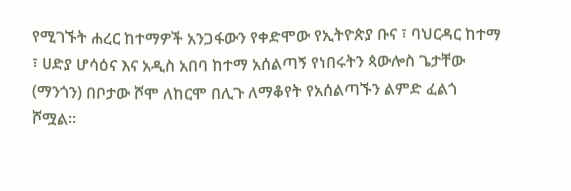የሚገኙት ሐረር ከተማዎች አንጋፋውን የቀድሞው የኢትዮጵያ ቡና ፣ ባህርዳር ከተማ ፣ ሀድያ ሆሳዕና እና አዲስ አበባ ከተማ አሰልጣኝ የነበሩትን ጳውሎስ ጌታቸው (ማንጎን) በቦታው ሾሞ ለከርሞ በሊጉ ለማቆየት የአሰልጣኙን ልምድ ፈልጎ ሾሟል።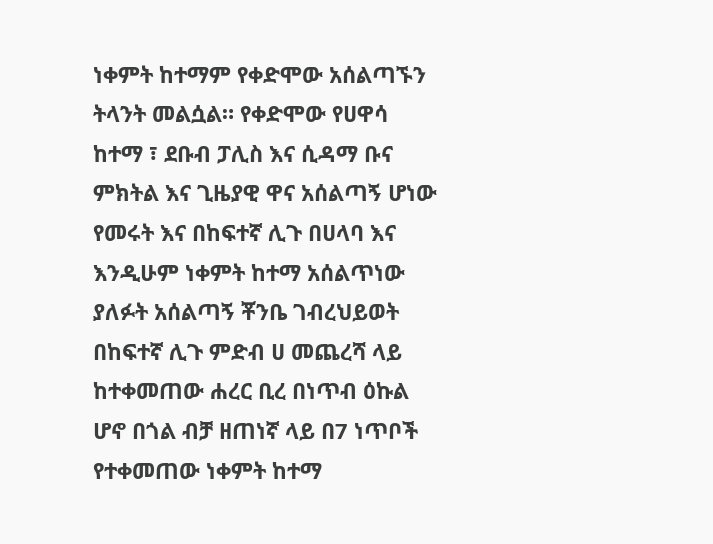ነቀምት ከተማም የቀድሞው አሰልጣኙን ትላንት መልሷል። የቀድሞው የሀዋሳ ከተማ ፣ ደቡብ ፓሊስ እና ሲዳማ ቡና ምክትል እና ጊዜያዊ ዋና አሰልጣኝ ሆነው የመሩት እና በከፍተኛ ሊጉ በሀላባ እና እንዲሁም ነቀምት ከተማ አሰልጥነው ያለፉት አሰልጣኝ ቾንቤ ገብረህይወት በከፍተኛ ሊጉ ምድብ ሀ መጨረሻ ላይ ከተቀመጠው ሐረር ቢረ በነጥብ ዕኩል ሆኖ በጎል ብቻ ዘጠነኛ ላይ በ7 ነጥቦች የተቀመጠው ነቀምት ከተማ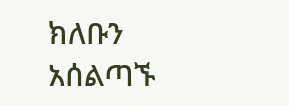ክለቡን አሰልጣኙ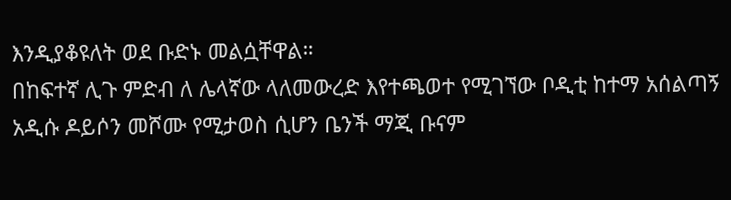እንዲያቆዩለት ወደ ቡድኑ መልሷቸዋል።
በከፍተኛ ሊጉ ምድብ ለ ሌላኛው ላለመውረድ እየተጫወተ የሚገኘው ቦዲቲ ከተማ አሰልጣኝ አዲሱ ዶይሶን መሾሙ የሚታወስ ሲሆን ቤንች ማጂ ቡናም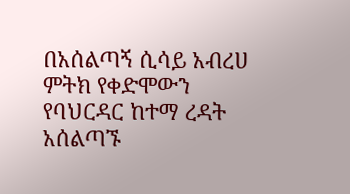በአሰልጣኝ ሲሳይ አብረሀ ምትክ የቀድሞውን የባህርዳር ከተማ ረዳት አሰልጣኙ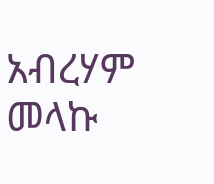አብረሃም መላኩ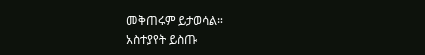መቅጠሩም ይታወሳል።
አስተያየት ይስጡ